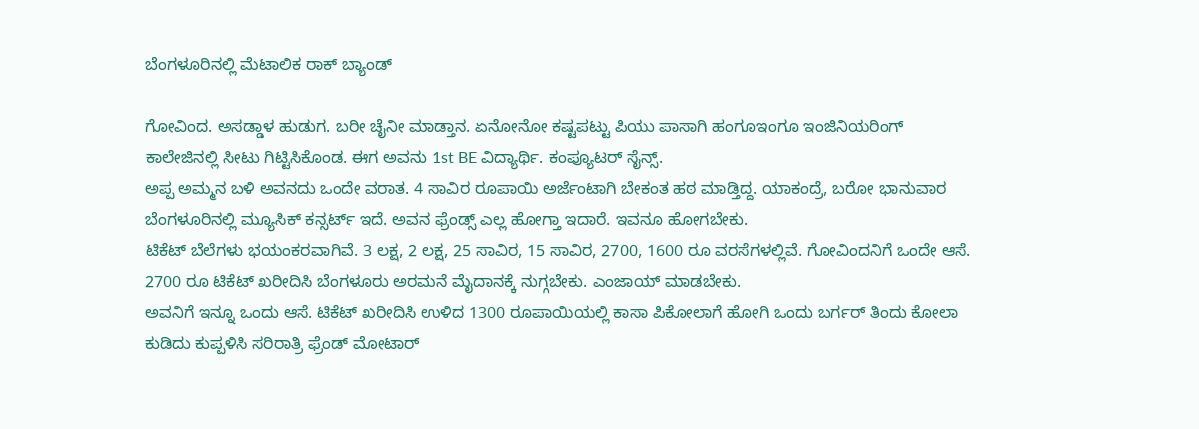ಬೆಂಗಳೂರಿನಲ್ಲಿ ಮೆಟಾಲಿಕ ರಾಕ್ ಬ್ಯಾಂಡ್

ಗೋವಿಂದ. ಅಸಡ್ಡಾಳ ಹುಡುಗ. ಬರೀ ಚೈನೀ ಮಾಡ್ತಾನ. ಏನೋನೋ ಕಷ್ಟಪಟ್ಟು ಪಿಯು ಪಾಸಾಗಿ ಹಂಗೂಇಂಗೂ ಇಂಜಿನಿಯರಿಂಗ್ ಕಾಲೇಜಿನಲ್ಲಿ ಸೀಟು ಗಿಟ್ಟಿಸಿಕೊಂಡ. ಈಗ ಅವನು 1st BE ವಿದ್ಯಾರ್ಥಿ. ಕಂಪ್ಯೂಟರ್ ಸೈನ್ಸ್.
ಅಪ್ಪ ಅಮ್ಮನ ಬಳಿ ಅವನದು ಒಂದೇ ವರಾತ. 4 ಸಾವಿರ ರೂಪಾಯಿ ಅರ್ಜೆಂಟಾಗಿ ಬೇಕಂತ ಹಠ ಮಾಡ್ತಿದ್ದ. ಯಾಕಂದ್ರೆ, ಬರೋ ಭಾನುವಾರ ಬೆಂಗಳೂರಿನಲ್ಲಿ ಮ್ಯೂಸಿಕ್ ಕನ್ಸರ್ಟ್ ಇದೆ. ಅವನ ಫ್ರೆಂಡ್ಸ್ ಎಲ್ಲ ಹೋಗ್ತಾ ಇದಾರೆ. ಇವನೂ ಹೋಗಬೇಕು.
ಟಿಕೆಟ್ ಬೆಲೆಗಳು ಭಯಂಕರವಾಗಿವೆ. 3 ಲಕ್ಷ, 2 ಲಕ್ಷ, 25 ಸಾವಿರ, 15 ಸಾವಿರ, 2700, 1600 ರೂ ವರಸೆಗಳಲ್ಲಿವೆ. ಗೋವಿಂದನಿಗೆ ಒಂದೇ ಆಸೆ. 2700 ರೂ ಟಿಕೆಟ್ ಖರೀದಿಸಿ ಬೆಂಗಳೂರು ಅರಮನೆ ಮೈದಾನಕ್ಕೆ ನುಗ್ಗಬೇಕು. ಎಂಜಾಯ್ ಮಾಡಬೇಕು.
ಅವನಿಗೆ ಇನ್ನೂ ಒಂದು ಆಸೆ. ಟಿಕೆಟ್ ಖರೀದಿಸಿ ಉಳಿದ 1300 ರೂಪಾಯಿಯಲ್ಲಿ ಕಾಸಾ ಪಿಕೋಲಾಗೆ ಹೋಗಿ ಒಂದು ಬರ್ಗರ್ ತಿಂದು ಕೋಲಾ ಕುಡಿದು ಕುಪ್ಪಳಿಸಿ ಸರಿರಾತ್ರಿ ಫ್ರೆಂಡ್ ಮೋಟಾರ್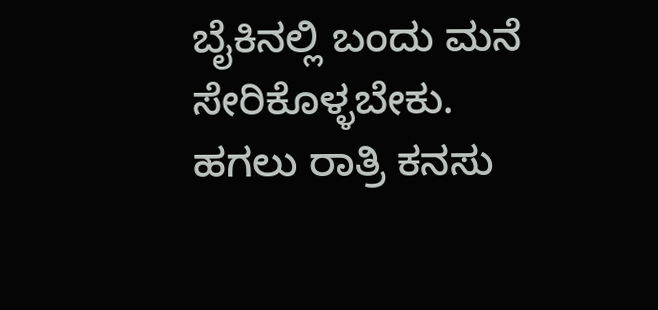ಬೈಕಿನಲ್ಲಿ ಬಂದು ಮನೆ ಸೇರಿಕೊಳ್ಳಬೇಕು.
ಹಗಲು ರಾತ್ರಿ ಕನಸು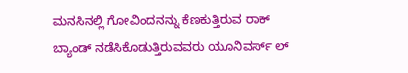ಮನಸಿನಲ್ಲಿ ಗೋವಿಂದನನ್ನು ಕೆಣಕುತ್ತಿರುವ ರಾಕ್ ಬ್ಯಾಂಡ್ ನಡೆಸಿಕೊಡುತ್ತಿರುವವರು ಯೂನಿವರ್ಸ್ ಲ್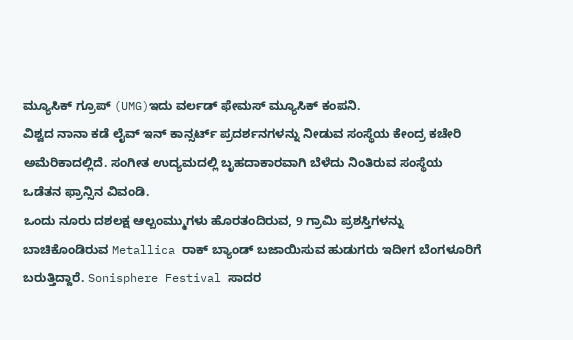ಮ್ಯೂಸಿಕ್ ಗ್ರೂಪ್ (UMG)ಇದು ವರ್ಲಡ್ ಫೇಮಸ್ ಮ್ಯೂಸಿಕ್ ಕಂಪನಿ.
ವಿಶ್ವದ ನಾನಾ ಕಡೆ ಲೈವ್ ಇನ್ ಕಾನ್ಸರ್ಟ್ ಪ್ರದರ್ಶನಗಳನ್ನು ನೀಡುವ ಸಂಸ್ಥೆಯ ಕೇಂದ್ರ ಕಚೇರಿ ಅಮೆರಿಕಾದಲ್ಲಿದೆ. ಸಂಗೀತ ಉದ್ಯಮದಲ್ಲಿ ಬೃಹದಾಕಾರವಾಗಿ ಬೆಳೆದು ನಿಂತಿರುವ ಸಂಸ್ಥೆಯ ಒಡೆತನ ಫ್ರಾನ್ಸಿನ ವಿವಂಡಿ.
ಒಂದು ನೂರು ದಶಲಕ್ಷ ಆಲ್ಬಂಮ್ಮುಗಳು ಹೊರತಂದಿರುವ, 9 ಗ್ರಾಮಿ ಪ್ರಶಸ್ತಿಗಳನ್ನು ಬಾಚಿಕೊಂಡಿರುವ Metallica ರಾಕ್ ಬ್ಯಾಂಡ್ ಬಜಾಯಿಸುವ ಹುಡುಗರು ಇದೀಗ ಬೆಂಗಳೂರಿಗೆ ಬರುತ್ತಿದ್ದಾರೆ. Sonisphere Festival ಸಾದರ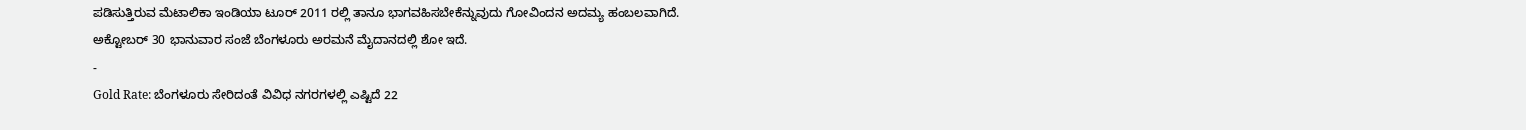ಪಡಿಸುತ್ತಿರುವ ಮೆಟಾಲಿಕಾ ಇಂಡಿಯಾ ಟೂರ್ 2011 ರಲ್ಲಿ ತಾನೂ ಭಾಗವಹಿಸಬೇಕೆನ್ನುವುದು ಗೋವಿಂದನ ಅದಮ್ಯ ಹಂಬಲವಾಗಿದೆ.
ಅಕ್ಟೋಬರ್ 30 ಭಾನುವಾರ ಸಂಜೆ ಬೆಂಗಳೂರು ಅರಮನೆ ಮೈದಾನದಲ್ಲಿ ಶೋ ಇದೆ.
-
Gold Rate: ಬೆಂಗಳೂರು ಸೇರಿದಂತೆ ವಿವಿಧ ನಗರಗಳಲ್ಲಿ ಎಷ್ಟಿದೆ 22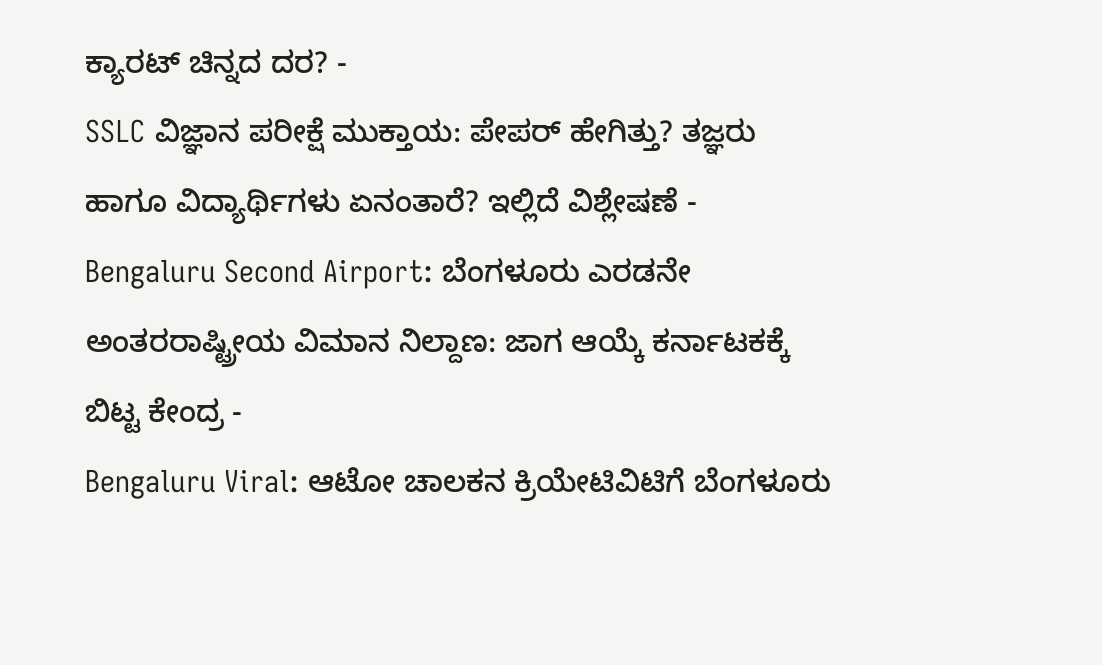ಕ್ಯಾರಟ್ ಚಿನ್ನದ ದರ? -
SSLC ವಿಜ್ಞಾನ ಪರೀಕ್ಷೆ ಮುಕ್ತಾಯ: ಪೇಪರ್ ಹೇಗಿತ್ತು? ತಜ್ಞರು ಹಾಗೂ ವಿದ್ಯಾರ್ಥಿಗಳು ಏನಂತಾರೆ? ಇಲ್ಲಿದೆ ವಿಶ್ಲೇಷಣೆ -
Bengaluru Second Airport: ಬೆಂಗಳೂರು ಎರಡನೇ ಅಂತರರಾಷ್ಟ್ರೀಯ ವಿಮಾನ ನಿಲ್ದಾಣ: ಜಾಗ ಆಯ್ಕೆ ಕರ್ನಾಟಕಕ್ಕೆ ಬಿಟ್ಟ ಕೇಂದ್ರ -
Bengaluru Viral: ಆಟೋ ಚಾಲಕನ ಕ್ರಿಯೇಟಿವಿಟಿಗೆ ಬೆಂಗಳೂರು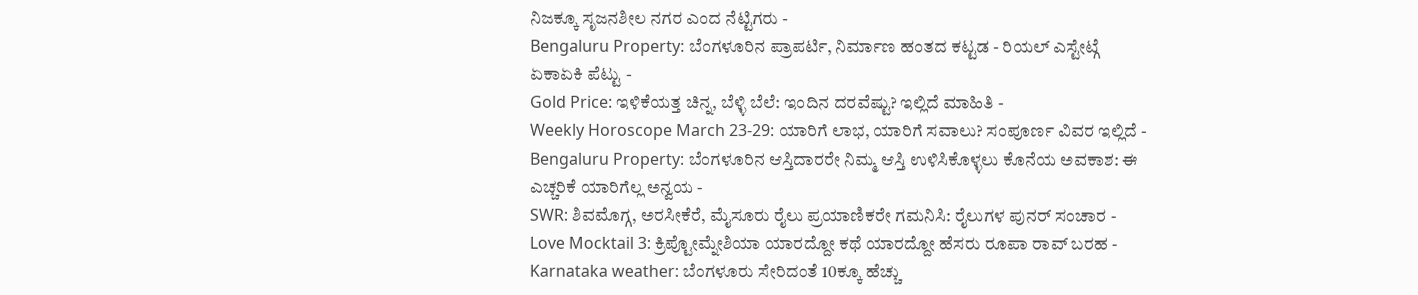ನಿಜಕ್ಕೂ ಸೃಜನಶೀಲ ನಗರ ಎಂದ ನೆಟ್ಟಿಗರು -
Bengaluru Property: ಬೆಂಗಳೂರಿನ ಪ್ರಾಪರ್ಟಿ, ನಿರ್ಮಾಣ ಹಂತದ ಕಟ್ಟಡ - ರಿಯಲ್ ಎಸ್ಟೇಟ್ಗೆ ಏಕಾಏಕಿ ಪೆಟ್ಟು -
Gold Price: ಇಳಿಕೆಯತ್ತ ಚಿನ್ನ, ಬೆಳ್ಳಿ ಬೆಲೆ: ಇಂದಿನ ದರವೆಷ್ಟು? ಇಲ್ಲಿದೆ ಮಾಹಿತಿ -
Weekly Horoscope March 23-29: ಯಾರಿಗೆ ಲಾಭ, ಯಾರಿಗೆ ಸವಾಲು? ಸಂಪೂರ್ಣ ವಿವರ ಇಲ್ಲಿದೆ -
Bengaluru Property: ಬೆಂಗಳೂರಿನ ಆಸ್ತಿದಾರರೇ ನಿಮ್ಮ ಆಸ್ತಿ ಉಳಿಸಿಕೊಳ್ಳಲು ಕೊನೆಯ ಅವಕಾಶ: ಈ ಎಚ್ಚರಿಕೆ ಯಾರಿಗೆಲ್ಲ ಅನ್ವಯ -
SWR: ಶಿವಮೊಗ್ಗ, ಅರಸೀಕೆರೆ, ಮೈಸೂರು ರೈಲು ಪ್ರಯಾಣಿಕರೇ ಗಮನಿಸಿ: ರೈಲುಗಳ ಪುನರ್ ಸಂಚಾರ -
Love Mocktail 3: ಕ್ರಿಪ್ಟೋಮ್ನೇಶಿಯಾ ಯಾರದ್ದೋ ಕಥೆ ಯಾರದ್ದೋ ಹೆಸರು ರೂಪಾ ರಾವ್ ಬರಹ -
Karnataka weather: ಬೆಂಗಳೂರು ಸೇರಿದಂತೆ 10ಕ್ಕೂ ಹೆಚ್ಚು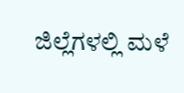ಜಿಲ್ಲೆಗಳಲ್ಲಿ ಮಳೆ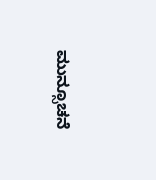ಮುನ್ಸೂಚನೆ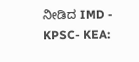ನೀಡಿದ IMD -
KPSC- KEA: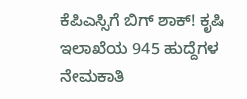ಕೆಪಿಎಸ್ಸಿಗೆ ಬಿಗ್ ಶಾಕ್! ಕೃಷಿ ಇಲಾಖೆಯ 945 ಹುದ್ದೆಗಳ ನೇಮಕಾತಿ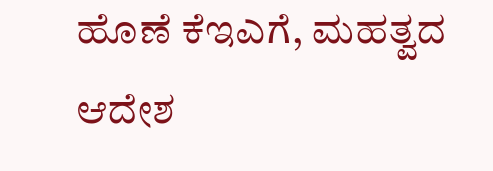ಹೊಣೆ ಕೆಇಎಗೆ, ಮಹತ್ವದ ಆದೇಶ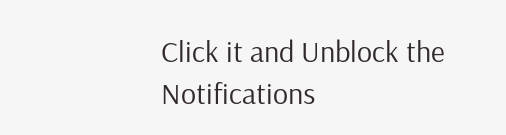Click it and Unblock the Notifications